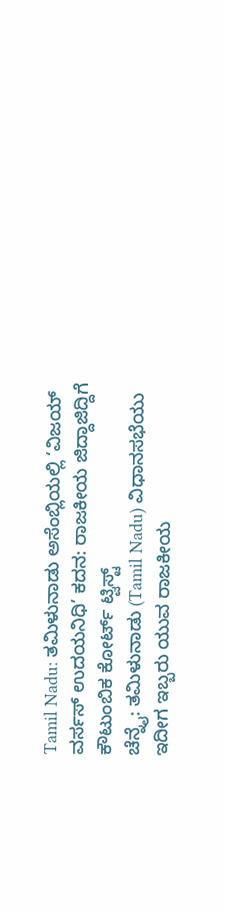Tamil Nadu: ತಮಿಳುನಾಡು ಅಸೆಂಬ್ಲಿಯಲ್ಲಿ ‘ವಿಜಯ್ ವರ್ಸಸ್ ಉದಯನಿಧಿ’ ಕದನ: ರಾಜಕೀಯ ಜಿದ್ದಾಜಿದ್ದಿಗೆ ಕೌಟುಂಬಿಕ ಕೋರ್ಟ್ ಟ್ವಿಸ್ಟ್
ಚೆನ್ನೈ: ತಮಿಳುನಾಡು (Tamil Nadu) ವಿಧಾನಸಭೆಯು ಇದೀಗ ಇಬ್ಬರು ಯುವ ರಾಜಕೀಯ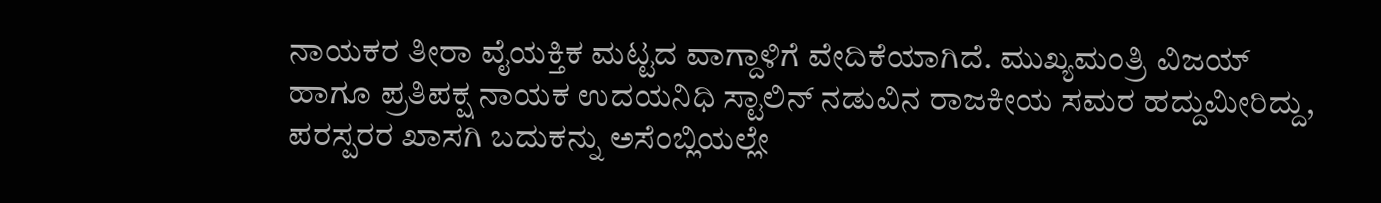ನಾಯಕರ ತೀರಾ ವೈಯಕ್ತಿಕ ಮಟ್ಟದ ವಾಗ್ದಾಳಿಗೆ ವೇದಿಕೆಯಾಗಿದೆ. ಮುಖ್ಯಮಂತ್ರಿ ವಿಜಯ್ ಹಾಗೂ ಪ್ರತಿಪಕ್ಷ ನಾಯಕ ಉದಯನಿಧಿ ಸ್ಟಾಲಿನ್ ನಡುವಿನ ರಾಜಕೀಯ ಸಮರ ಹದ್ದುಮೀರಿದ್ದು, ಪರಸ್ಪರರ ಖಾಸಗಿ ಬದುಕನ್ನು ಅಸೆಂಬ್ಲಿಯಲ್ಲೇ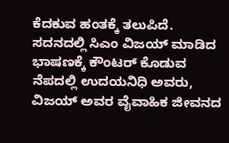ಕೆದಕುವ ಹಂತಕ್ಕೆ ತಲುಪಿದೆ. ಸದನದಲ್ಲಿ ಸಿಎಂ ವಿಜಯ್ ಮಾಡಿದ ಭಾಷಣಕ್ಕೆ ಕೌಂಟರ್ ಕೊಡುವ ನೆಪದಲ್ಲಿ ಉದಯನಿಧಿ ಅವರು, ವಿಜಯ್ ಅವರ ವೈವಾಹಿಕ ಜೀವನದ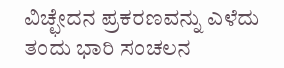ವಿಚ್ಛೇದನ ಪ್ರಕರಣವನ್ನು ಎಳೆದು ತಂದು ಭಾರಿ ಸಂಚಲನ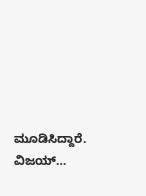ಮೂಡಿಸಿದ್ದಾರೆ. ವಿಜಯ್…